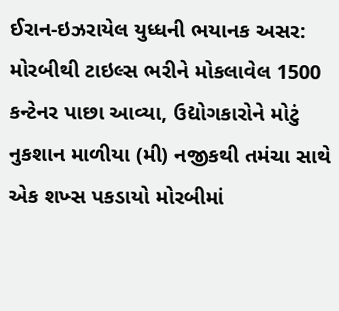ઈરાન-ઇઝરાયેલ યુધ્ધની ભયાનક અસર: મોરબીથી ટાઇલ્સ ભરીને મોકલાવેલ 1500 કન્ટેનર પાછા આવ્યા, ઉદ્યોગકારોને મોટું નુકશાન માળીયા (મી) નજીકથી તમંચા સાથે એક શખ્સ પકડાયો મોરબીમાં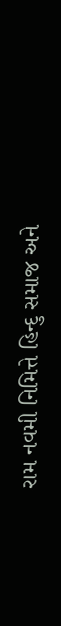રામ નવમી નિમિત્તે હિન્દુ સમાજ અને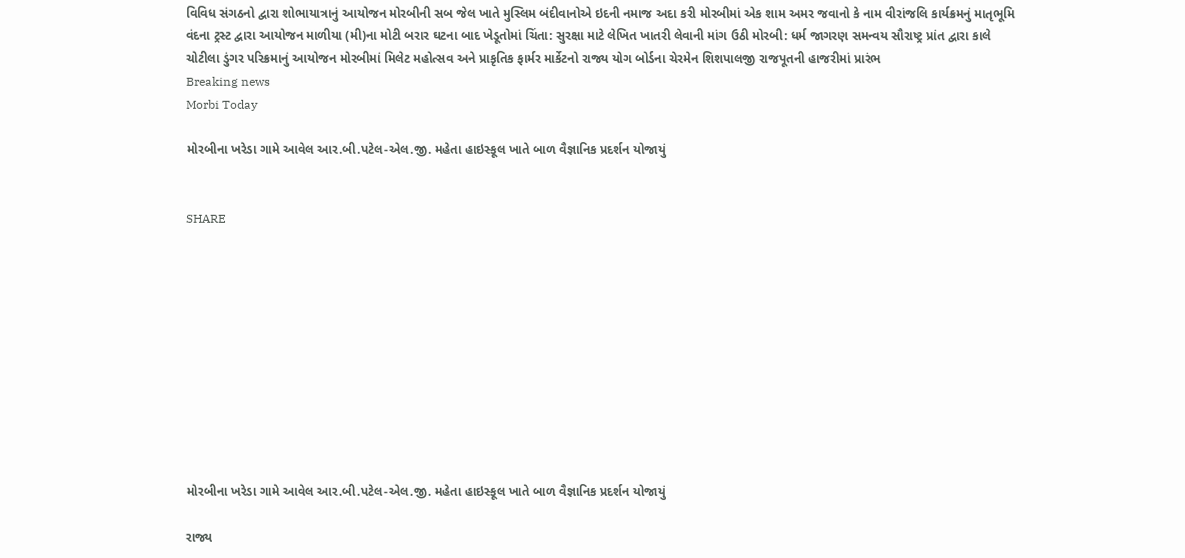વિવિધ સંગઠનો દ્વારા શોભાયાત્રાનું આયોજન મોરબીની સબ જેલ ખાતે મુસ્લિમ બંદીવાનોએ ઇદની નમાજ અદા કરી મોરબીમાં એક શામ અમર જવાનો કે નામ વીરાંજલિ કાર્યક્રમનું માતૃભૂમિ વંદના ટ્રસ્ટ દ્વારા આયોજન માળીયા (મી)ના મોટી બરાર ઘટના બાદ ખેડૂતોમાં ચિંતા: સુરક્ષા માટે લેખિત ખાતરી લેવાની માંગ ઉઠી મોરબી: ધર્મ જાગરણ સમન્વય સૌરાષ્ટ્ર પ્રાંત દ્વારા કાલે ચોટીલા ડુંગર પરિક્રમાનું આયોજન મોરબીમાં મિલેટ મહોત્સવ અને પ્રાકૃતિક ફાર્મર માર્કેટનો રાજ્ય યોગ બોર્ડના ચેરમેન શિશપાલજી રાજપૂતની હાજરીમાં પ્રારંભ
Breaking news
Morbi Today

મોરબીના ખરેડા ગામે આવેલ આર.બી.પટેલ-એલ.જી. મહેતા હાઇસ્કૂલ ખાતે બાળ વૈજ્ઞાનિક પ્રદર્શન યોજાયું


SHARE











મોરબીના ખરેડા ગામે આવેલ આર.બી.પટેલ-એલ.જી. મહેતા હાઇસ્કૂલ ખાતે બાળ વૈજ્ઞાનિક પ્રદર્શન યોજાયું

રાજ્ય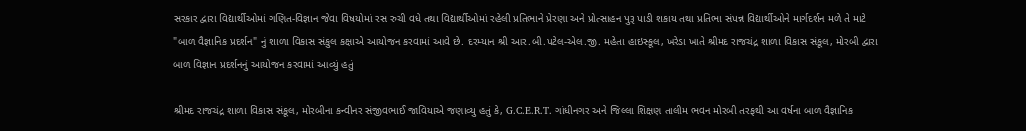સરકાર દ્વારા વિદ્યાર્થીઓમાં ગણિત-વિજ્ઞાન જેવા વિષયોમાં રસ રુચી વધે તથા વિદ્યાર્થીઓમાં રહેલી પ્રતિભાને પ્રેરણા અને પ્રોત્સાહન પુરૂ પાડી શકાય તથા પ્રતિભા સંપન્ન વિદ્યાર્થીઓને માર્ગદર્શન મળે તે માટે "બાળ વૈજ્ઞાનિક પ્રદર્શન" નું શાળા વિકાસ સંકુલ કક્ષાએ આયોજન કરવામાં આવે છે. દરમ્યાન શ્રી આર.બી.પટેલ-એલ.જી. મહેતા હાઇસ્કૂલ, ખરેડા ખાતે શ્રીમદ રાજચંદ્ર શાળા વિકાસ સંકૂલ, મોરબી દ્વારા બાળ વિજ્ઞાન પ્રદર્શનનું આયોજન કરવામાં આવ્યું હતું

શ્રીમદ રાજચંદ્ર શાળા વિકાસ સંકૂલ, મોરબીના કન્વીનર સંજીવભાઈ જાવિયાએ જણાવ્યુ હતું કે, G.C.E.R.T. ગાંધીનગર અને જિલ્લા શિક્ષણ તાલીમ ભવન મોરબી તરફથી આ વર્ષના બાળ વૈજ્ઞાનિક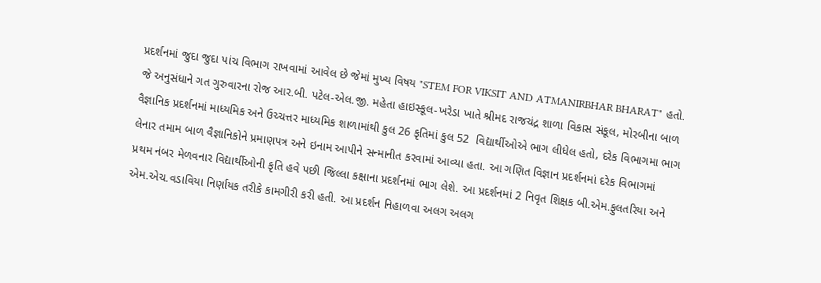પ્રદર્શનમાં જુદા જુદા પાંચ વિભાગ રાખવામાં આવેલ છે જેમાં મુખ્ય વિષય "STEM FOR VIKSIT AND ATMANIRBHAR BHARAT" હતો. જે અનુસંધાને ગત ગુરુવારના રોજ આર.બી. પટેલ-એલ.જી. મહેતા હાઇસ્કૂલ-ખરેડા ખાતે શ્રીમદ રાજચંદ્ર શાળા વિકાસ સંકૂલ, મોરબીના બાળ વૈજ્ઞાનિક પ્રદર્શનમાં માધ્યમિક અને ઉચ્ચત્તર માધ્યમિક શાળામાંથી કુલ 26 કૃતિમાં કુલ 52  વિદ્યાર્થીઓએ ભાગ લીધેલ હતો, દરેક વિભાગમા ભાગ લેનાર તમામ બાળ વૈજ્ઞાનિકોને પ્રમાણપત્ર અને ઇનામ આપીને સન્માનીત કરવામાં આવ્યા હતા. આ ગણિત વિજ્ઞાન પ્રદર્શનમાં દરેક વિભાગમાં પ્રથમ નંબર મેળવનાર વિદ્યાર્થીઓની કૃતિ હવે પછી જિલ્લા કક્ષાના પ્રદર્શનમાં ભાગ લેશે. આ પ્રદર્શનમાં 2 નિવૃત શિક્ષક બી.એમ.ફુલતરિયા અને એમ.એચ.વડાવિયા નિર્ણાયક તરીકે કામગીરી કરી હતી. આ પ્રદર્શન નિહાળવા અલગ અલગ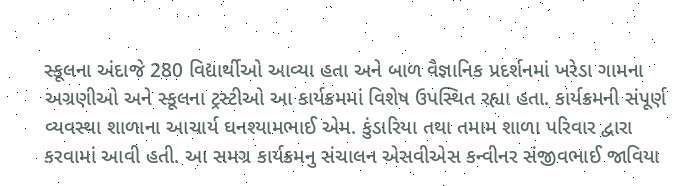સ્કૂલના અંદાજે 280 વિદ્યાર્થીઓ આવ્યા હતા અને બાળ વૈજ્ઞાનિક પ્રદર્શનમાં ખરેડા ગામના અગ્રણીઓ અને સ્કૂલના ટ્રસ્ટીઓ આ કાર્યક્રમમાં વિશેષ ઉપસ્થિત રહ્યા હતા. કાર્યક્રમની સંપૂર્ણ વ્યવસ્થા શાળાના આચાર્ય ઘનશ્યામભાઈ એમ. કુંડારિયા તથા તમામ શાળા પરિવાર દ્વારા કરવામાં આવી હતી. આ સમગ્ર કાર્યક્રમનુ સંચાલન એસવીએસ કન્વીનર સંજીવભાઈ જાવિયા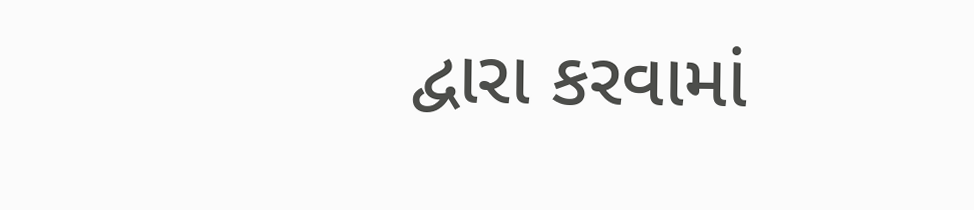દ્વારા કરવામાં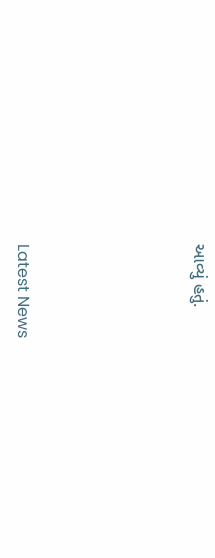આવ્યું હતું.






Latest News